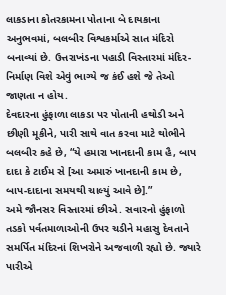લાકડાના કોતરકામના પોતાના બે દાયકાના અનુભવમાં, બલબીર વિશ્વકર્માએ સાત મંદિરો બનાવ્યાં છે. ઉત્તરાખંડના પહાડી વિસ્તારમાં મંદિર-નિર્માણ વિશે એવું ભાગ્યે જ કંઈ હશે જે તેઓ જાણતા ન હોય.
દેવદારના હુંફાળા લાકડા પર પોતાની હથોડી અને છીણી મૂકીને, પારી સાથે વાત કરવા માટે થોભીને બલબીર કહે છે, “યે હમારા ખાનદાની કામ હૈ, બાપ દાદા કે ટાઈમ સે [આ અમારું ખાનદાની કામ છે, બાપ-દાદાના સમયથી ચાલ્યું આવે છે].”
અમે જૌનસર વિસ્તારમાં છીએ. સવારનો હુંફાળો તડકો પર્વતમાળાઓની ઉપર ચડીને મહાસુ દેવતાને સમર્પિત મંદિરનાં શિખરોને અજવાળી રહ્યો છે. જ્યારે પારીએ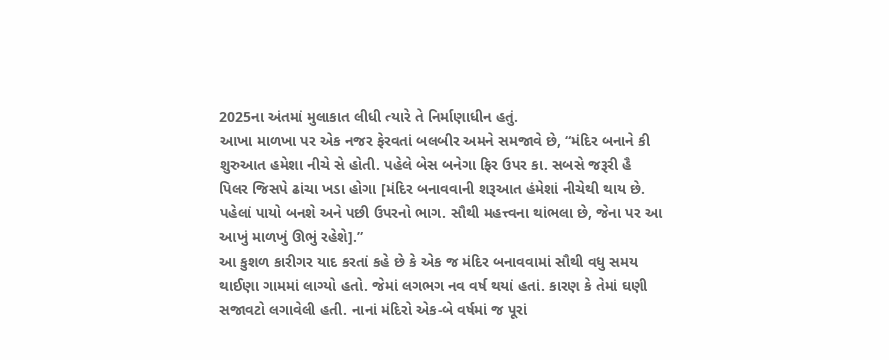2025ના અંતમાં મુલાકાત લીધી ત્યારે તે નિર્માણાધીન હતું.
આખા માળખા પર એક નજર ફેરવતાં બલબીર અમને સમજાવે છે, “મંદિર બનાને કી શુરુઆત હમેશા નીચે સે હોતી. પહેલે બેસ બનેગા ફિર ઉપર કા. સબસે જરૂરી હૈ પિલર જિસપે ઢાંચા ખડા હોગા [મંદિર બનાવવાની શરૂઆત હંમેશાં નીચેથી થાય છે. પહેલાં પાયો બનશે અને પછી ઉપરનો ભાગ. સૌથી મહત્ત્વના થાંભલા છે, જેના પર આ આખું માળખું ઊભું રહેશે].”
આ કુશળ કારીગર યાદ કરતાં કહે છે કે એક જ મંદિર બનાવવામાં સૌથી વધુ સમય થાઈણા ગામમાં લાગ્યો હતો. જેમાં લગભગ નવ વર્ષ થયાં હતાં. કારણ કે તેમાં ઘણી સજાવટો લગાવેલી હતી. નાનાં મંદિરો એક-બે વર્ષમાં જ પૂરાં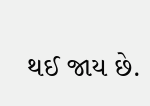થઈ જાય છે.